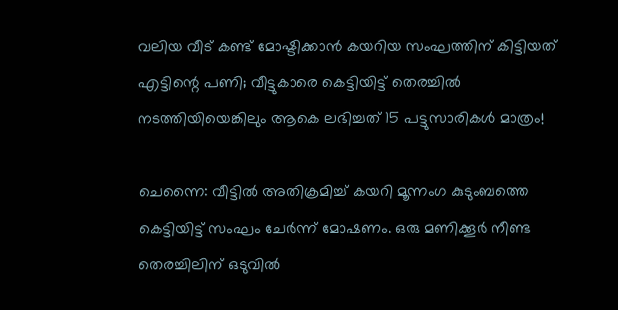വലിയ വീട് കണ്ട് മോഷ്ടിക്കാന്‍ കയറിയ സംഘത്തിന് കിട്ടിയത് എട്ടിന്റെ പണി; വീട്ടുകാരെ കെട്ടിയിട്ട് തെരച്ചില്‍ നടത്തിയിയെങ്കിലും ആകെ ലഭിച്ചത് 15 പട്ടുസാരികള്‍ മാത്രം!

ചെന്നൈ: വീട്ടില്‍ അതിക്രമിച്ച് കയറി മൂന്നംഗ കുടുംബത്തെ കെട്ടിയിട്ട് സംഘം ചേര്‍ന്ന് മോഷണം. ഒരു മണിക്കൂര്‍ നീണ്ട തെരച്ചിലിന് ഒടുവില്‍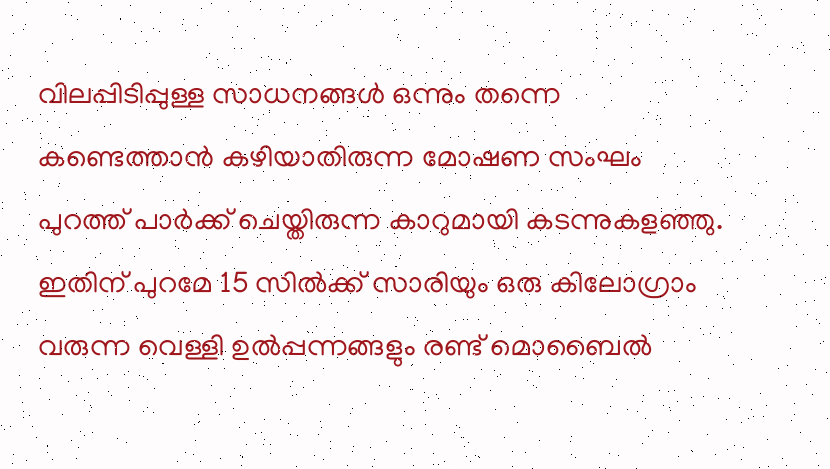വിലപ്പിടിപ്പുള്ള സാധനങ്ങള്‍ ഒന്നും തന്നെ കണ്ടെത്താന്‍ കഴിയാതിരുന്ന മോഷണ സംഘം പുറത്ത് പാര്‍ക്ക് ചെയ്തിരുന്ന കാറുമായി കടന്നുകളഞ്ഞു. ഇതിന് പുറമേ 15 സില്‍ക്ക് സാരിയും ഒരു കിലോഗ്രാം വരുന്ന വെള്ളി ഉല്‍പ്പന്നങ്ങളും രണ്ട് മൊബൈല്‍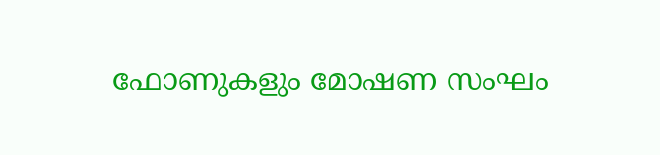ഫോണുകളും മോഷണ സംഘം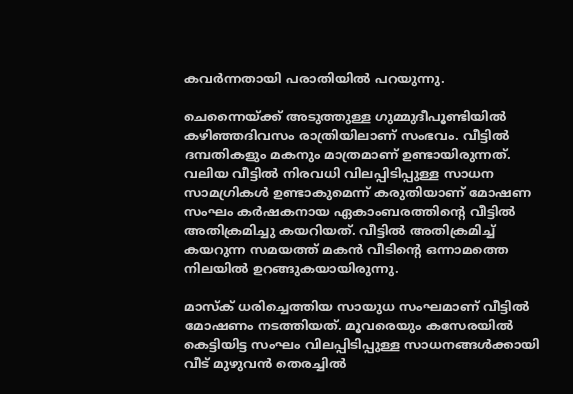കവര്‍ന്നതായി പരാതിയില്‍ പറയുന്നു.

ചെന്നൈയ്ക്ക് അടുത്തുള്ള ഗുമ്മുദീപൂണ്ടിയില്‍ കഴിഞ്ഞദിവസം രാത്രിയിലാണ് സംഭവം. വീട്ടില്‍ ദമ്പതികളും മകനും മാത്രമാണ് ഉണ്ടായിരുന്നത്. വലിയ വീട്ടില്‍ നിരവധി വിലപ്പിടിപ്പുള്ള സാധന സാമഗ്രികള്‍ ഉണ്ടാകുമെന്ന് കരുതിയാണ് മോഷണ സംഘം കര്‍ഷകനായ ഏകാംബരത്തിന്റെ വീട്ടില്‍ അതിക്രമിച്ചു കയറിയത്. വീട്ടില്‍ അതിക്രമിച്ച് കയറുന്ന സമയത്ത് മകന്‍ വീടിന്റെ ഒന്നാമത്തെ നിലയില്‍ ഉറങ്ങുകയായിരുന്നു.

മാസ്‌ക് ധരിച്ചെത്തിയ സായുധ സംഘമാണ് വീട്ടില്‍ മോഷണം നടത്തിയത്. മൂവരെയും കസേരയില്‍ കെട്ടിയിട്ട സംഘം വിലപ്പിടിപ്പുള്ള സാധനങ്ങള്‍ക്കായി വീട് മുഴുവന്‍ തെരച്ചില്‍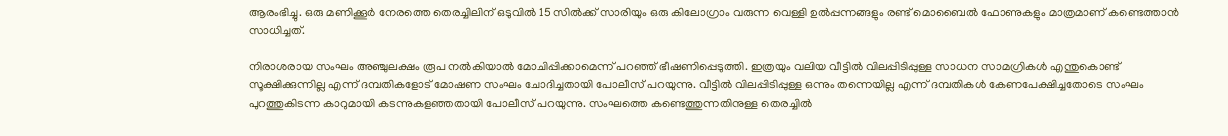ആരംഭിച്ചു. ഒരു മണിക്കൂര്‍ നേരത്തെ തെരച്ചിലിന് ഒടുവില്‍ 15 സില്‍ക്ക് സാരിയും ഒരു കിലോഗ്രാം വരുന്ന വെള്ളി ഉല്‍പ്പന്നങ്ങളും രണ്ട് മൊബൈല്‍ ഫോണുകളും മാത്രമാണ് കണ്ടെത്താന്‍ സാധിച്ചത്.

നിരാശരായ സംഘം അഞ്ചുലക്ഷം രൂപ നല്‍കിയാല്‍ മോചിപ്പിക്കാമെന്ന് പറഞ്ഞ് ഭീഷണിപ്പെടുത്തി. ഇത്രയും വലിയ വീട്ടില്‍ വിലപ്പിടിപ്പുള്ള സാധന സാമഗ്രികള്‍ എന്തുകൊണ്ട് സൂക്ഷിക്കുന്നില്ല എന്ന് ദമ്പതികളോട് മോഷണ സംഘം ചോദിച്ചതായി പോലീസ് പറയുന്നു. വീട്ടില്‍ വിലപ്പിടിപ്പുള്ള ഒന്നും തന്നെയില്ല എന്ന് ദമ്പതികള്‍ കേണപേക്ഷിച്ചതോടെ സംഘം പുറത്തുകിടന്ന കാറുമായി കടന്നുകളഞ്ഞതായി പോലീസ് പറയുന്നു. സംഘത്തെ കണ്ടെത്തുന്നതിനുള്ള തെരച്ചില്‍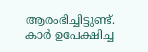ആരംഭിച്ചിട്ടുണ്ട്. കാര്‍ ഉപേക്ഷിച്ച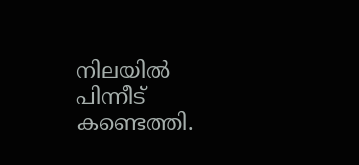നിലയില്‍ പിന്നീട് കണ്ടെത്തി.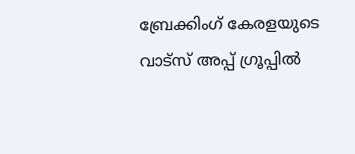ബ്രേക്കിംഗ് കേരളയുടെ വാട്സ് അപ്പ് ഗ്രൂപ്പിൽ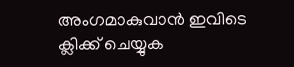അംഗമാകുവാൻ ഇവിടെ ക്ലിക്ക് ചെയ്യുക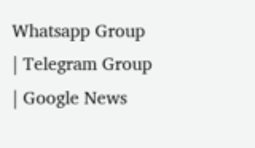Whatsapp Group | Telegram Group | Google News